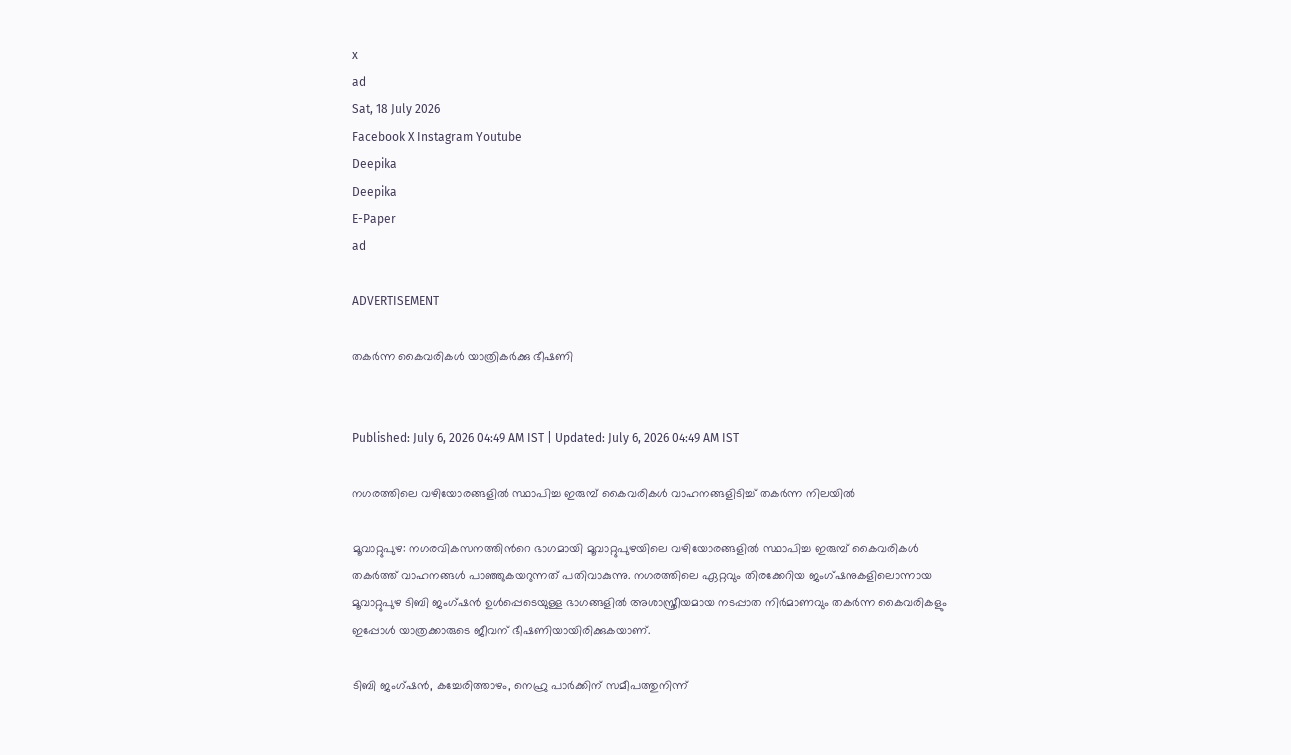x
ad
Sat, 18 July 2026
Facebook X Instagram Youtube
Deepika
Deepika
E-Paper
ad

ADVERTISEMENT

തകർന്ന കൈവരികൾ യാത്രികർക്കു ഭീഷണി


Published: July 6, 2026 04:49 AM IST | Updated: July 6, 2026 04:49 AM IST

നഗരത്തിലെ വഴിയോരങ്ങളില്‍ സ്ഥാപിച്ച ഇരുമ്പ് കൈവരികള്‍ വാഹനങ്ങളിടിച്ച് തകര്‍ന്ന നിലയില്‍

മൂവാറ്റുപുഴ: നഗരവികസനത്തിന്‍റെ ഭാഗമായി മൂവാറ്റുപുഴയിലെ വഴിയോരങ്ങളില്‍ സ്ഥാപിച്ച ഇരുമ്പ് കൈവരികള്‍ തകര്‍ത്ത് വാഹനങ്ങള്‍ പാഞ്ഞുകയറുന്നത് പതിവാകുന്നു. നഗരത്തിലെ ഏറ്റവും തിരക്കേറിയ ജംഗ്ഷനുകളിലൊന്നായ മൂവാറ്റുപുഴ ടിബി ജംഗ്ഷന്‍ ഉള്‍പ്പെടെയുള്ള ഭാഗങ്ങളില്‍ അശാസ്ത്രീയമായ നടപ്പാത നിര്‍മാണവും തകര്‍ന്ന കൈവരികളും ഇപ്പോള്‍ യാത്രക്കാരുടെ ജീവന് ഭീഷണിയായിരിക്കുകയാണ്.

ടിബി ജംഗ്ഷന്‍, കച്ചേരിത്താഴം, നെഹ്രു പാര്‍ക്കിന് സമീപത്തുനിന്ന്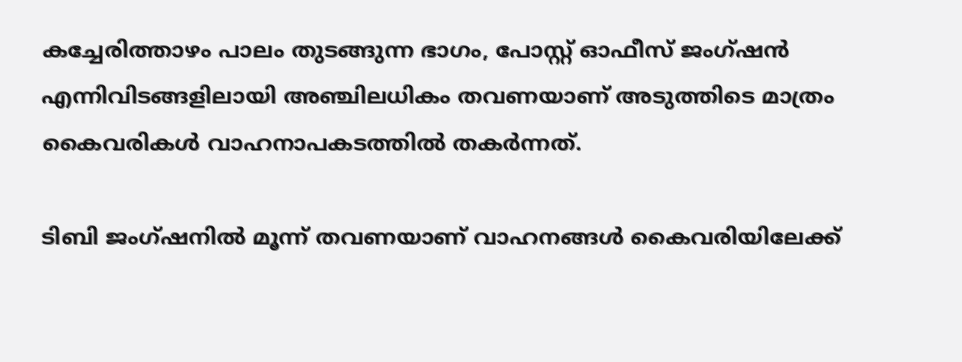കച്ചേരിത്താഴം പാലം തുടങ്ങുന്ന ഭാഗം, പോസ്റ്റ് ഓഫീസ് ജംഗ്ഷന്‍ എന്നിവിടങ്ങളിലായി അഞ്ചിലധികം തവണയാണ് അടുത്തിടെ മാത്രം കൈവരികള്‍ വാഹനാപകടത്തില്‍ തകര്‍ന്നത്.

ടിബി ജംഗ്ഷനില്‍ മൂന്ന് തവണയാണ് വാഹനങ്ങള്‍ കൈവരിയിലേക്ക്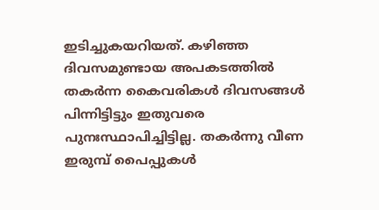ഇടിച്ചുകയറിയത്. കഴിഞ്ഞ ദിവസമുണ്ടായ അപകടത്തില്‍ തകര്‍ന്ന കൈവരികള്‍ ദിവസങ്ങള്‍ പിന്നിട്ടിട്ടും ഇതുവരെ പുനഃസ്ഥാപിച്ചിട്ടില്ല. തകര്‍ന്നു വീണ ഇരുമ്പ് പൈപ്പുകള്‍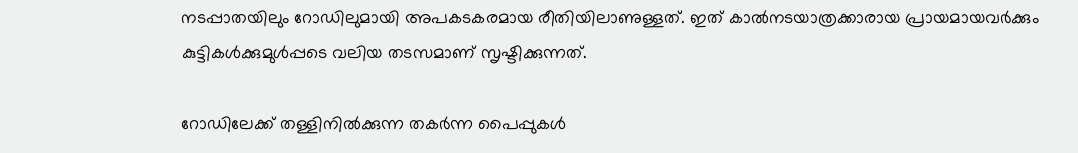നടപ്പാതയിലും റോഡിലുമായി അപകടകരമായ രീതിയിലാണുള്ളത്. ഇത് കാല്‍നടയാത്രക്കാരായ പ്രായമായവര്‍ക്കും കുട്ടികള്‍ക്കുമുള്‍പ്പടെ വലിയ തടസമാണ് സൃഷ്ടിക്കുന്നത്.

റോഡിലേക്ക് തള്ളിനില്‍ക്കുന്ന തകര്‍ന്ന പൈപ്പുകള്‍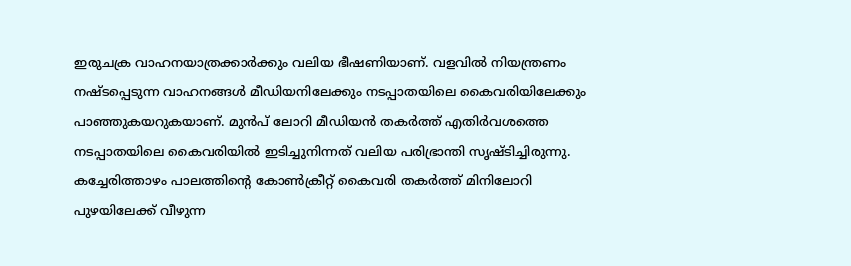ഇരുചക്ര വാഹനയാത്രക്കാര്‍ക്കും വലിയ ഭീഷണിയാണ്. വളവില്‍ നിയന്ത്രണം നഷ്ടപ്പെടുന്ന വാഹനങ്ങള്‍ മീഡിയനിലേക്കും നടപ്പാതയിലെ കൈവരിയിലേക്കും പാഞ്ഞുകയറുകയാണ്. മുന്‍പ് ലോറി മീഡിയന്‍ തകര്‍ത്ത് എതിര്‍വശത്തെ നടപ്പാതയിലെ കൈവരിയില്‍ ഇടിച്ചുനിന്നത് വലിയ പരിഭ്രാന്തി സൃഷ്ടിച്ചിരുന്നു. കച്ചേരിത്താഴം പാലത്തിന്‍റെ കോണ്‍ക്രീറ്റ് കൈവരി തകര്‍ത്ത് മിനിലോറി പുഴയിലേക്ക് വീഴുന്ന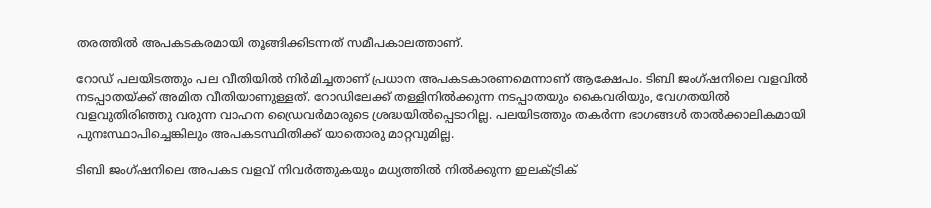തരത്തില്‍ അപകടകരമായി തൂങ്ങിക്കിടന്നത് സമീപകാലത്താണ്.

റോഡ് പലയിടത്തും പല വീതിയില്‍ നിര്‍മിച്ചതാണ് പ്രധാന അപകടകാരണമെന്നാണ് ആക്ഷേപം. ടിബി ജംഗ്ഷനിലെ വളവില്‍ നടപ്പാതയ്ക്ക് അമിത വീതിയാണുള്ളത്. റോഡിലേക്ക് തള്ളിനില്‍ക്കുന്ന നടപ്പാതയും കൈവരിയും, വേഗതയില്‍ വളവുതിരിഞ്ഞു വരുന്ന വാഹന ഡ്രൈവര്‍മാരുടെ ശ്രദ്ധയില്‍പ്പെടാറില്ല. പലയിടത്തും തകര്‍ന്ന ഭാഗങ്ങള്‍ താല്‍ക്കാലികമായി പുനഃസ്ഥാപിച്ചെങ്കിലും അപകടസ്ഥിതിക്ക് യാതൊരു മാറ്റവുമില്ല.

ടിബി ജംഗ്ഷനിലെ അപകട വളവ് നിവര്‍ത്തുകയും മധ്യത്തില്‍ നില്‍ക്കുന്ന ഇലക്ട്രിക്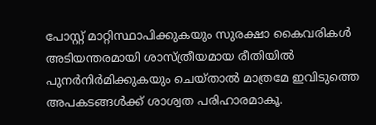പോസ്റ്റ് മാറ്റിസ്ഥാപിക്കുകയും സുരക്ഷാ കൈവരികള്‍ അടിയന്തരമായി ശാസ്ത്രീയമായ രീതിയില്‍ പുനര്‍നിര്‍മിക്കുകയും ചെയ്താല്‍ മാത്രമേ ഇവിടുത്തെ അപകടങ്ങള്‍ക്ക് ശാശ്വത പരിഹാരമാകൂ.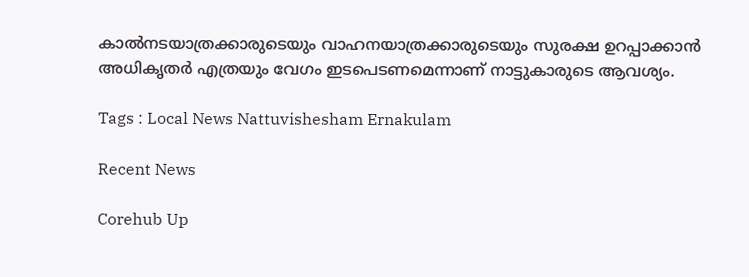കാല്‍നടയാത്രക്കാരുടെയും വാഹനയാത്രക്കാരുടെയും സുരക്ഷ ഉറപ്പാക്കാന്‍ അധികൃതര്‍ എത്രയും വേഗം ഇടപെടണമെന്നാണ് നാട്ടുകാരുടെ ആവശ്യം.

Tags : Local News Nattuvishesham Ernakulam

Recent News

Corehub Up